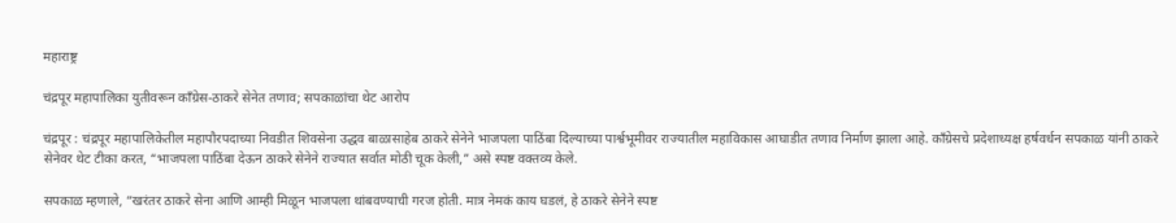महाराष्ट्र

चंद्रपूर महापालिका युतीवरून काँग्रेस-ठाकरे सेनेत तणाव; सपकाळांचा थेट आरोप

चंद्रपूर : चंद्रपूर महापालिकेतील महापौरपदाच्या निवडीत शिवसेना उद्धव बाळासाहेब ठाकरे सेनेने भाजपला पाठिंबा दिल्याच्या पार्श्वभूमीवर राज्यातील महाविकास आघाडीत तणाव निर्माण झाला आहे. काँग्रेसचे प्रदेशाध्यक्ष हर्षवर्धन सपकाळ यांनी ठाकरे सेनेवर थेट टीका करत, “भाजपला पाठिंबा देऊन ठाकरे सेनेने राज्यात सर्वात मोठी चूक केली,” असे स्पष्ट वक्तव्य केले.

सपकाळ म्हणाले, “खरंतर ठाकरे सेना आणि आम्ही मिळून भाजपला थांबवण्याची गरज होती. मात्र नेमकं काय घडलं, हे ठाकरे सेनेने स्पष्ट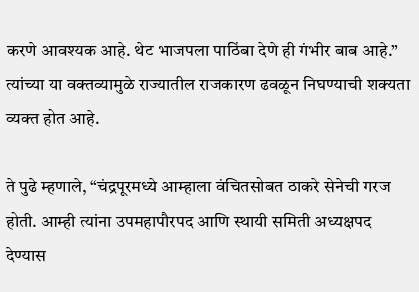करणे आवश्यक आहे. थेट भाजपला पाठिंबा देणे ही गंभीर बाब आहे.” त्यांच्या या वक्तव्यामुळे राज्यातील राजकारण ढवळून निघण्याची शक्यता व्यक्त होत आहे.

ते पुढे म्हणाले, “चंद्रपूरमध्ये आम्हाला वंचितसोबत ठाकरे सेनेची गरज होती. आम्ही त्यांना उपमहापौरपद आणि स्थायी समिती अध्यक्षपद देण्यास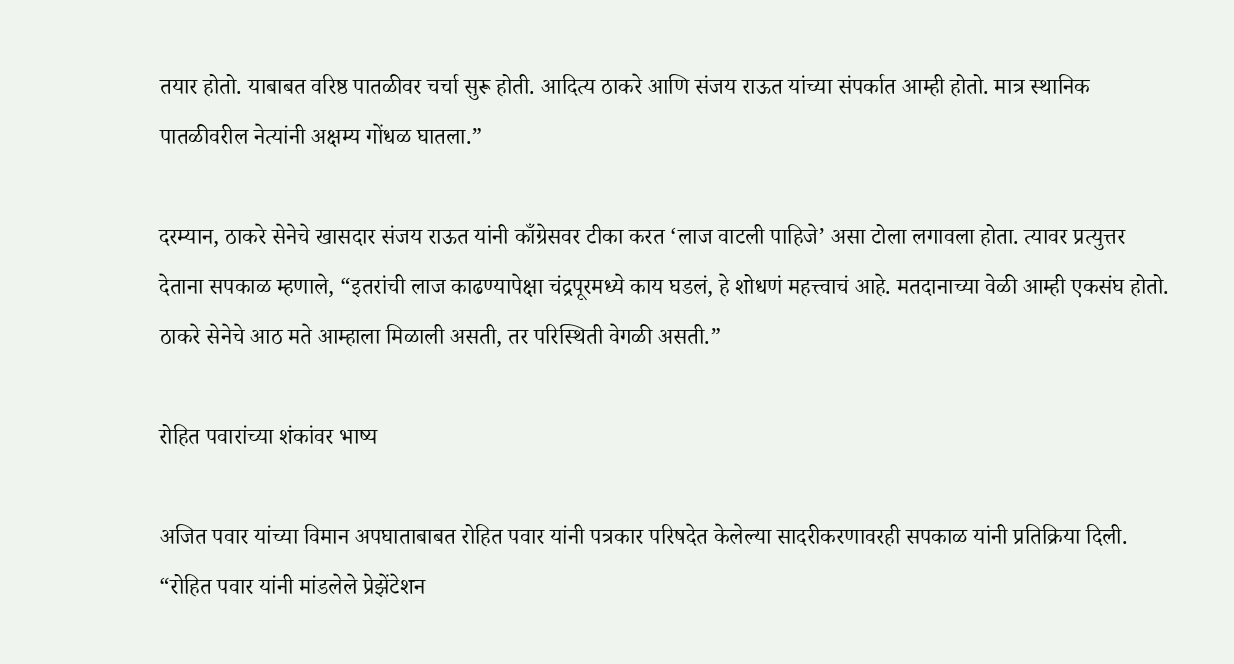तयार होतो. याबाबत वरिष्ठ पातळीवर चर्चा सुरू होती. आदित्य ठाकरे आणि संजय राऊत यांच्या संपर्कात आम्ही होतो. मात्र स्थानिक पातळीवरील नेत्यांनी अक्षम्य गोंधळ घातला.”

दरम्यान, ठाकरे सेनेचे खासदार संजय राऊत यांनी काँग्रेसवर टीका करत ‘लाज वाटली पाहिजे’ असा टोला लगावला होता. त्यावर प्रत्युत्तर देताना सपकाळ म्हणाले, “इतरांची लाज काढण्यापेक्षा चंद्रपूरमध्ये काय घडलं, हे शोधणं महत्त्वाचं आहे. मतदानाच्या वेळी आम्ही एकसंघ होतो. ठाकरे सेनेचे आठ मते आम्हाला मिळाली असती, तर परिस्थिती वेगळी असती.”

रोहित पवारांच्या शंकांवर भाष्य

अजित पवार यांच्या विमान अपघाताबाबत रोहित पवार यांनी पत्रकार परिषदेत केलेल्या सादरीकरणावरही सपकाळ यांनी प्रतिक्रिया दिली. “रोहित पवार यांनी मांडलेले प्रेझेंटेशन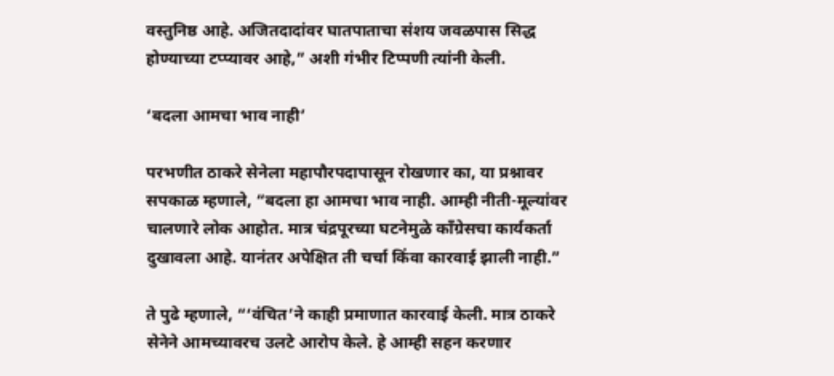वस्तुनिष्ठ आहे. अजितदादांवर घातपाताचा संशय जवळपास सिद्ध होण्याच्या टप्प्यावर आहे,” अशी गंभीर टिप्पणी त्यांनी केली.

‘बदला आमचा भाव नाही’

परभणीत ठाकरे सेनेला महापौरपदापासून रोखणार का, या प्रश्नावर सपकाळ म्हणाले, “बदला हा आमचा भाव नाही. आम्ही नीती-मूल्यांवर चालणारे लोक आहोत. मात्र चंद्रपूरच्या घटनेमुळे काँग्रेसचा कार्यकर्ता दुखावला आहे. यानंतर अपेक्षित ती चर्चा किंवा कारवाई झाली नाही.”

ते पुढे म्हणाले, “‘वंचित’ने काही प्रमाणात कारवाई केली. मात्र ठाकरे सेनेने आमच्यावरच उलटे आरोप केले. हे आम्ही सहन करणार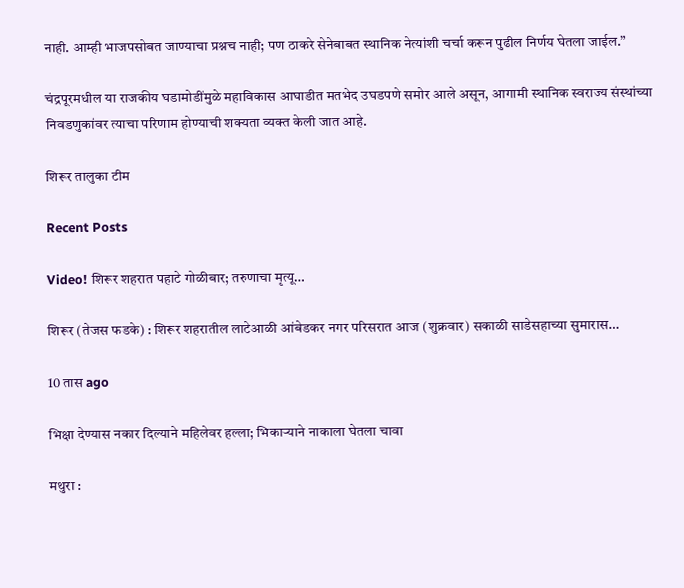नाही. आम्ही भाजपसोबत जाण्याचा प्रश्नच नाही; पण ठाकरे सेनेबाबत स्थानिक नेत्यांशी चर्चा करून पुढील निर्णय घेतला जाईल.”

चंद्रपूरमधील या राजकीय घडामोडींमुळे महाविकास आघाडीत मतभेद उघडपणे समोर आले असून, आगामी स्थानिक स्वराज्य संस्थांच्या निवडणुकांवर त्याचा परिणाम होण्याची शक्यता व्यक्त केली जात आहे.

शिरूर तालुका टीम

Recent Posts

Video! शिरूर शहरात पहाटे गोळीबार; तरुणाचा मृत्यू…

शिरूर (तेजस फडके) : शिरूर शहरातील लाटेआळी आंबेडकर नगर परिसरात आज (शुक्रवार) सकाळी साडेसहाच्या सुमारास…

10 तास ago

भिक्षा देण्यास नकार दिल्याने महिलेवर हल्ला; भिकाऱ्याने नाकाला घेतला चावा

मथुरा :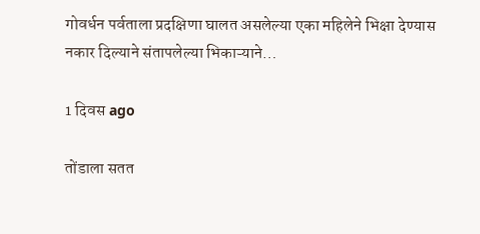गोवर्धन पर्वताला प्रदक्षिणा घालत असलेल्या एका महिलेने भिक्षा देण्यास नकार दिल्याने संतापलेल्या भिकाऱ्याने…

1 दिवस ago

तोंडाला सतत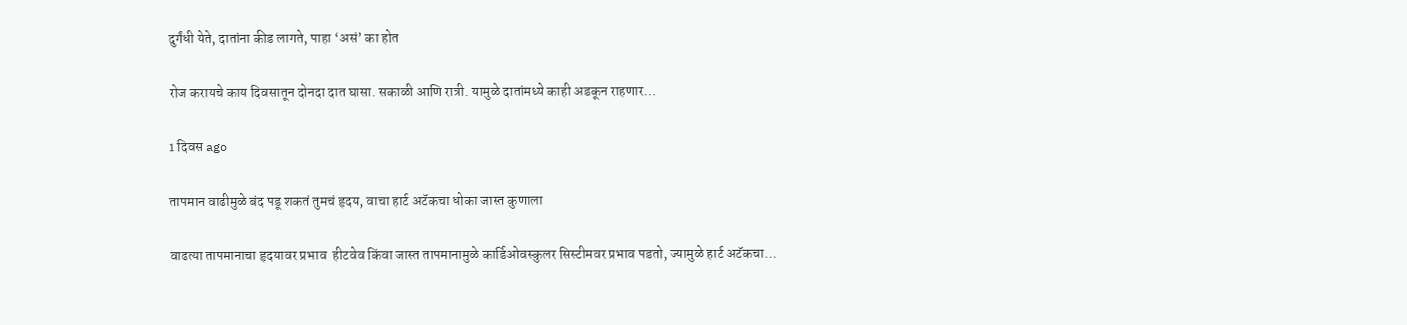दुर्गंधी येते, दातांना कीड लागते, पाहा ‘असं’ का होत

रोज करायचे काय दिवसातून दोनदा दात घासा. सकाळी आणि रात्री. यामुळे दातांमध्ये काही अडकून राहणार…

1 दिवस ago

तापमान वाढीमुळे बंद पडू शकतं तुमचं हृदय, वाचा हार्ट अटॅकचा धोका जास्त कुणाला

वाढत्या तापमानाचा हृदयावर प्रभाव  हीटवेव किंवा जास्त तापमानामुळे कार्डिओवस्कुलर सिस्टीमवर प्रभाव पडतो, ज्यामुळे हार्ट अटॅकचा…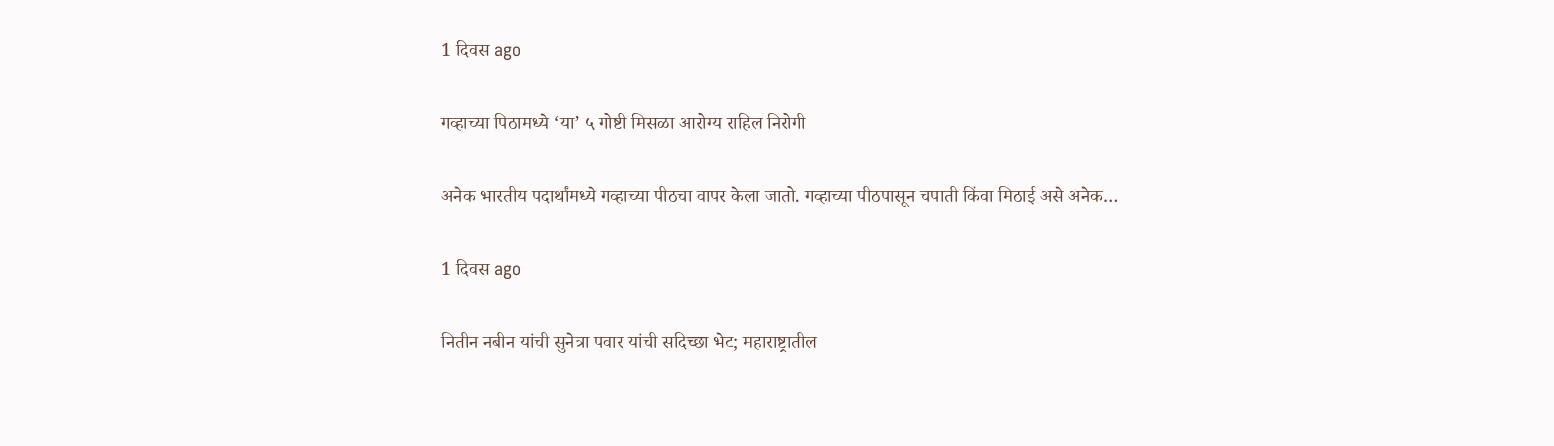1 दिवस ago

गव्हाच्या पिठामध्ये ‘या’ ५ गोष्टी मिसळा आरोग्य राहिल निरोगी

अनेक भारतीय पदार्थांमध्ये गव्हाच्या पीठचा वापर केला जातो. गव्हाच्या पीठपासून चपाती किंवा मिठाई असे अनेक…

1 दिवस ago

नितीन नबीन यांची सुनेत्रा पवार यांची सदिच्छा भेट; महाराष्ट्रातील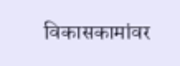विकासकामांवर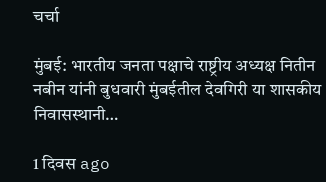चर्चा

मुंबई: भारतीय जनता पक्षाचे राष्ट्रीय अध्यक्ष नितीन नबीन यांनी बुधवारी मुंबईतील देवगिरी या शासकीय निवासस्थानी…

1 दिवस ago